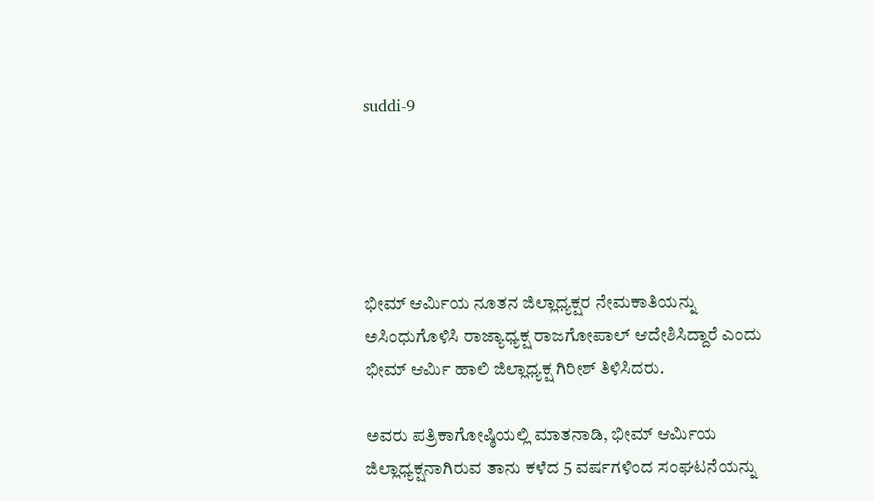suddi-9





ಭೀಮ್ ಆರ್ಮಿಯ ನೂತನ ಜಿಲ್ಲಾಧ್ಯಕ್ಷರ ನೇಮಕಾತಿಯನ್ನು ಅಸಿಂಧುಗೊಳಿಸಿ ರಾಜ್ಯಾಧ್ಯಕ್ಷ ರಾಜಗೋಪಾಲ್ ಆದೇಶಿಸಿದ್ದಾರೆ ಎಂದು ಭೀಮ್ ಆರ್ಮಿ ಹಾಲಿ ಜಿಲ್ಲಾಧ್ಯಕ್ಷ ಗಿರೀಶ್ ತಿಳಿಸಿದರು.

ಅವರು ಪತ್ರಿಕಾಗೋಷ್ಠಿಯಲ್ಲಿ ಮಾತನಾಡಿ, ಭೀಮ್ ಆರ್ಮಿಯ ಜಿಲ್ಲಾಧ್ಯಕ್ಷನಾಗಿರುವ ತಾನು ಕಳೆದ 5 ವರ್ಷಗಳಿಂದ ಸಂಘಟನೆಯನ್ನು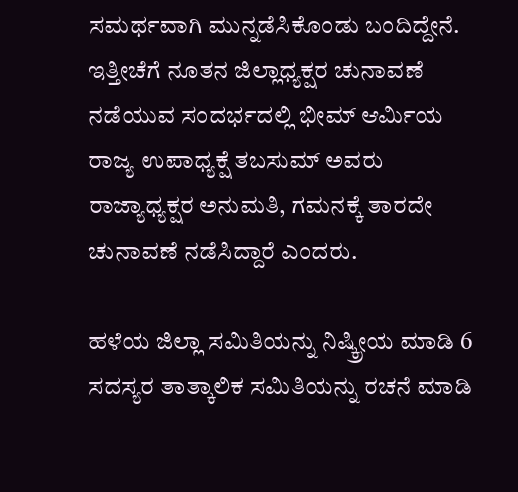ಸಮರ್ಥವಾಗಿ ಮುನ್ನಡೆಸಿಕೊಂಡು ಬಂದಿದ್ದೇನೆ. ಇತ್ತೀಚೆಗೆ ನೂತನ ಜಿಲ್ಲಾಧ್ಯಕ್ಷರ ಚುನಾವಣೆ ನಡೆಯುವ ಸಂದರ್ಭದಲ್ಲಿ ಭೀಮ್ ಆರ್ಮಿಯ ರಾಜ್ಯ ಉಪಾಧ್ಯಕ್ಷೆ ತಬಸುಮ್ ಅವರು ರಾಜ್ಯಾಧ್ಯಕ್ಷರ ಅನುಮತಿ, ಗಮನಕ್ಕೆ ತಾರದೇ ಚುನಾವಣೆ ನಡೆಸಿದ್ದಾರೆ ಎಂದರು.

ಹಳೆಯ ಜಿಲ್ಲಾ ಸಮಿತಿಯನ್ನು ನಿಷ್ಕ್ರೀಯ ಮಾಡಿ 6 ಸದಸ್ಯರ ತಾತ್ಕಾಲಿಕ ಸಮಿತಿಯನ್ನು ರಚನೆ ಮಾಡಿ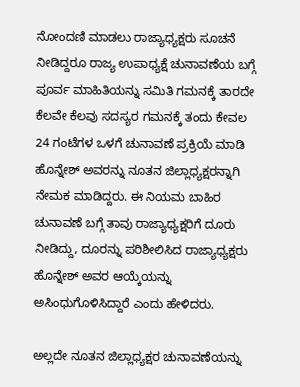ನೋಂದಣಿ ಮಾಡಲು ರಾಜ್ಯಾಧ್ಯಕ್ಷರು ಸೂಚನೆ ನೀಡಿದ್ದರೂ ರಾಜ್ಯ ಉಪಾಧ್ಯಕ್ಷೆ ಚುನಾವಣೆಯ ಬಗ್ಗೆ ಪೂರ್ವ ಮಾಹಿತಿಯನ್ನು ಸಮಿತಿ ಗಮನಕ್ಕೆ ತಾರದೇ ಕೆಲವೇ ಕೆಲವು ಸದಸ್ಯರ ಗಮನಕ್ಕೆ ತಂದು ಕೇವಲ 24 ಗಂಟೆಗಳ ಒಳಗೆ ಚುನಾವಣೆ ಪ್ರಕ್ರಿಯೆ ಮಾಡಿ ಹೊನ್ನೇಶ್ ಅವರನ್ನು ನೂತನ ಜಿಲ್ಲಾಧ್ಯಕ್ಷರನ್ನಾಗಿ ನೇಮಕ ಮಾಡಿದ್ದರು. ಈ ನಿಯಮ ಬಾಹಿರ ಚುನಾವಣೆ ಬಗ್ಗೆ ತಾವು ರಾಜ್ಯಾಧ್ಯಕ್ಷರಿಗೆ ದೂರು ನೀಡಿದ್ದು, ದೂರನ್ನು ಪರಿಶೀಲಿಸಿದ ರಾಜ್ಯಾಧ್ಯಕ್ಷರು ಹೊನ್ನೇಶ್ ಅವರ ಆಯ್ಕೆಯನ್ನು ಅಸಿಂಧುಗೊಳಿಸಿದ್ದಾರೆ ಎಂದು ಹೇಳಿದರು.

ಅಲ್ಲದೇ ನೂತನ ಜಿಲ್ಲಾಧ್ಯಕ್ಷರ ಚುನಾವಣೆಯನ್ನು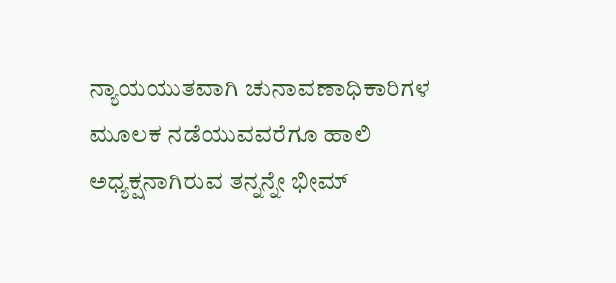ನ್ಯಾಯಯುತವಾಗಿ ಚುನಾವಣಾಧಿಕಾರಿಗಳ ಮೂಲಕ ನಡೆಯುವವರೆಗೂ ಹಾಲಿ ಅಧ್ಯಕ್ಷನಾಗಿರುವ ತನ್ನನ್ನೇ ಭೀಮ್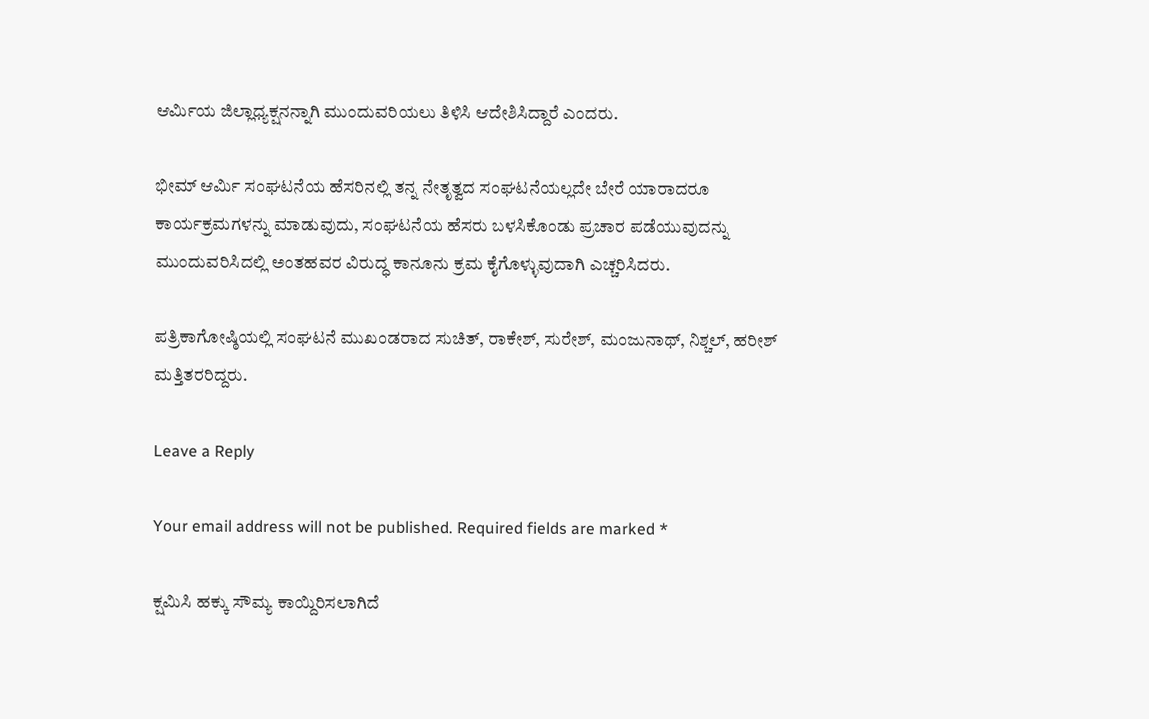ಆರ್ಮಿಯ ಜಿಲ್ಲಾಧ್ಯಕ್ಷನನ್ನಾಗಿ ಮುಂದುವರಿಯಲು ತಿಳಿಸಿ ಆದೇಶಿಸಿದ್ದಾರೆ ಎಂದರು.

ಭೀಮ್ ಆರ್ಮಿ ಸಂಘಟನೆಯ ಹೆಸರಿನಲ್ಲಿ ತನ್ನ ನೇತೃತ್ವದ ಸಂಘಟನೆಯಲ್ಲದೇ ಬೇರೆ ಯಾರಾದರೂ ಕಾರ್ಯಕ್ರಮಗಳನ್ನು ಮಾಡುವುದು, ಸಂಘಟನೆಯ ಹೆಸರು ಬಳಸಿಕೊಂಡು ಪ್ರಚಾರ ಪಡೆಯುವುದನ್ನು ಮುಂದುವರಿಸಿದಲ್ಲಿ ಅಂತಹವರ ವಿರುದ್ಧ ಕಾನೂನು ಕ್ರಮ ಕೈಗೊಳ್ಳುವುದಾಗಿ ಎಚ್ಚರಿಸಿದರು.

ಪತ್ರಿಕಾಗೋಷ್ಠಿಯಲ್ಲಿ ಸಂಘಟನೆ ಮುಖಂಡರಾದ ಸುಚಿತ್, ರಾಕೇಶ್, ಸುರೇಶ್, ಮಂಜುನಾಥ್, ನಿಶ್ಚಲ್, ಹರೀಶ್ ಮತ್ತಿತರರಿದ್ದರು.

Leave a Reply

Your email address will not be published. Required fields are marked *

ಕ್ಷಮಿಸಿ ಹಕ್ಕು ಸೌಮ್ಯ ಕಾಯ್ದಿರಿಸಲಾಗಿದೆ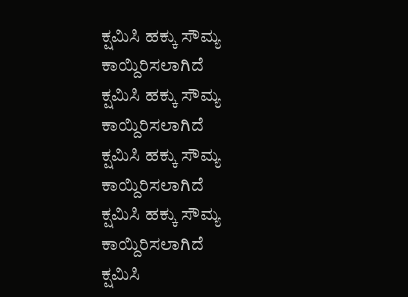ಕ್ಷಮಿಸಿ ಹಕ್ಕು ಸೌಮ್ಯ ಕಾಯ್ದಿರಿಸಲಾಗಿದೆ
ಕ್ಷಮಿಸಿ ಹಕ್ಕು ಸೌಮ್ಯ ಕಾಯ್ದಿರಿಸಲಾಗಿದೆ
ಕ್ಷಮಿಸಿ ಹಕ್ಕು ಸೌಮ್ಯ ಕಾಯ್ದಿರಿಸಲಾಗಿದೆ
ಕ್ಷಮಿಸಿ ಹಕ್ಕು ಸೌಮ್ಯ ಕಾಯ್ದಿರಿಸಲಾಗಿದೆ
ಕ್ಷಮಿಸಿ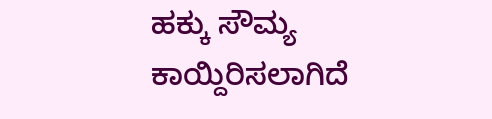ಹಕ್ಕು ಸೌಮ್ಯ ಕಾಯ್ದಿರಿಸಲಾಗಿದೆ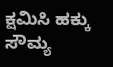ಕ್ಷಮಿಸಿ ಹಕ್ಕು ಸೌಮ್ಯ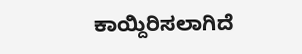ಕಾಯ್ದಿರಿಸಲಾಗಿದೆ